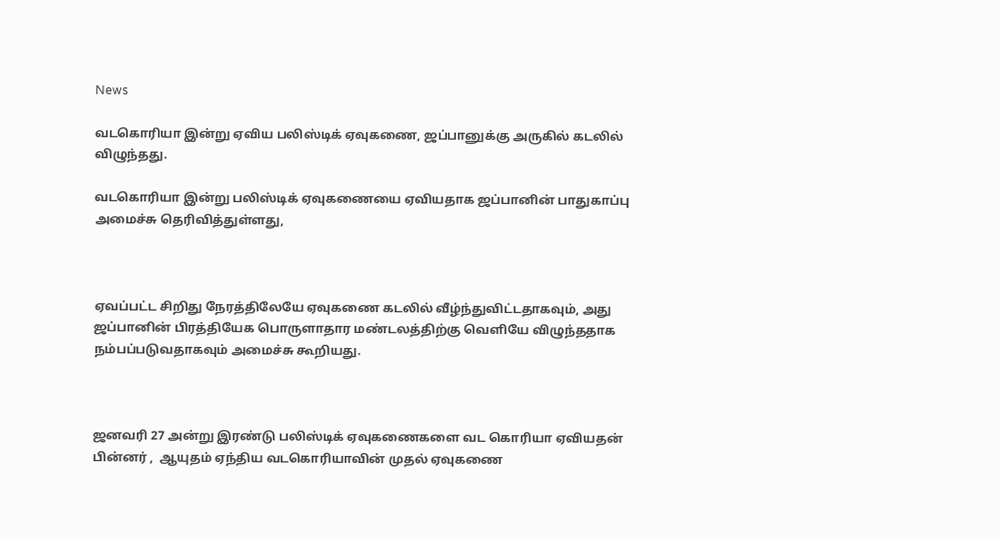News

வடகொரியா இன்று ஏவிய பலிஸ்டிக் ஏவுகணை, ஜப்பானுக்கு அருகில் கடலில் விழுந்தது.

வடகொரியா இன்று பலிஸ்டிக் ஏவுகணையை ஏவியதாக ஜப்பானின் பாதுகாப்பு அமைச்சு தெரிவித்துள்ளது,



ஏவப்பட்ட சிறிது நேரத்திலேயே ஏவுகணை கடலில் வீழ்ந்துவிட்டதாகவும், அது ஜப்பானின் பிரத்தியேக பொருளாதார மண்டலத்திற்கு வெளியே விழுந்ததாக நம்பப்படுவதாகவும் அமைச்சு கூறியது.



ஜனவரி 27 அன்று இரண்டு பலிஸ்டிக் ஏவுகணைகளை வட கொரியா ஏவியதன் பின்னர் ,  ஆயுதம் ஏந்திய வடகொரியாவின் முதல் ஏவுகணை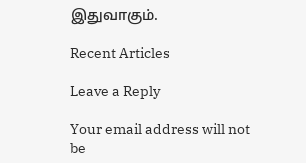இதுவாகும்.

Recent Articles

Leave a Reply

Your email address will not be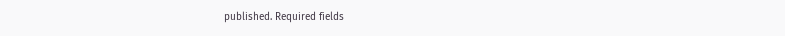published. Required fields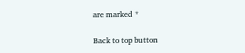are marked *

Back to top button